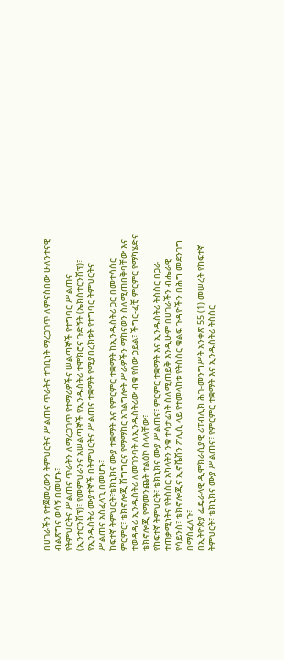በሀገራችን የተጀመረውን ትምህርትና ሥልጠና ጥራትና ተገቢነት ማረጋገጥ ለምናስበው ሁለንተናዊ ብልጽግና ወሳኝ በመሆኑ፣
የትምህርትና ሥልጠና ጥራትን ለማረጋገጥ የተማሪዎችና ሠልጣኞች የተግባር ሥልጠና (ኢንተርንሽፕ)፣ የመምህራንና አሠልጣኞች የኢንዱስትሪ ተሞክሮና ጉድኝት (ኤክስተርንሽፕ)፣ የኢንዱስትሪ ሙያተኞች በትምህርትና ሥልጠና ተቋማት የሚያበረክቱት የተግባር ትምህርትና ሥልጠና አስፈላጊ በመሆኑ፣
ከፍተኛ ትምህርት፣ቴክኒክና ሙያ ተቋማት እና የምርምር ተቋማት ከኢንዱስትሪ ጋር በመተሳሰር ምርምር፣ ቴክኖሎጂ ሽግግርና የማማከር አገልግሎት ሥራዎችን ማከናወን ስለሚጠበቅባቸው እና ተወዳዳሪ ኢንዱስትሪ ለመገንባት ለኢንዱስትሪው ብቁ የሰው ኃይል፣ ችግር-ፈቺ ምርምር የማካሄድና ቴክኖሎጂ የማመንጨት ተልዕኮ ስላላቸው፣
የከፍተኛ ትምህርት፣ ቴክኒክና ሙያ ሥልጠና፣ ምርምር ተቋማት እና ኢንዱስትሪ ትስስር በጋራ ተጠቃሚነትና የትስስር አካላትን ንቁ ተሳታፊነት ስለሚጠይቅ እንዲሁም በሀገራችን ብሔራዊ የሳይንስ፣ ቴክኖሎጂና ኢኖቬሽን ፖሊሲ ላይ የተመላከቱ የትስስር ቁልፍ ጉዳዮችን በሕግ መደንገግ በማስፈለጉ፣
በኢትዮጵያ ፌዴራላዊ ዲሞክራሲያዊ ሪፐብሊክ ሕገ-መንግሥት አንቀጽ 55 (1) መሠረት የከፍተኛ ትምህርት፣ ቴክኒክና ሙያ ሥልጠና፣ የምርምር ተቋማት እና ኢንዱስትሪ ትስስር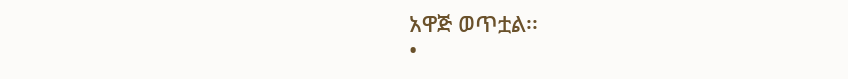አዋጅ ወጥቷል፡፡
•